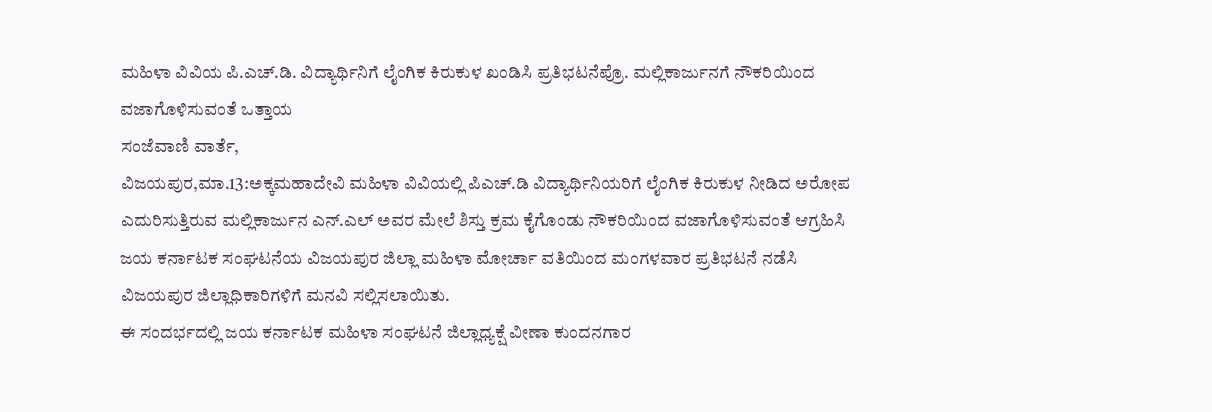ಮಹಿಳಾ ವಿವಿಯ ಪಿ.ಎಚ್.ಡಿ. ವಿದ್ಯಾರ್ಥಿನಿಗೆ ಲೈಂಗಿಕ ಕಿರುಕುಳ ಖಂಡಿಸಿ ಪ್ರತಿಭಟನೆಪ್ರೊ. ಮಲ್ಲಿಕಾರ್ಜುನಗೆ ನೌಕರಿಯಿಂದ ವಜಾಗೊಳಿಸುವಂತೆ ಒತ್ತಾಯ
ಸಂಜೆವಾಣಿ ವಾರ್ತೆ,
ವಿಜಯಪುರ,ಮಾ.13:ಅಕ್ಕಮಹಾದೇವಿ ಮಹಿಳಾ ವಿವಿಯಲ್ಲಿ ಪಿಎಚ್.ಡಿ ವಿದ್ಯಾರ್ಥಿನಿಯರಿಗೆ ಲೈಂಗಿಕ ಕಿರುಕುಳ ನೀಡಿದ ಅರೋಪ ಎದುರಿಸುತ್ತಿರುವ ಮಲ್ಲಿಕಾರ್ಜುನ ಎನ್.ಎಲ್ ಅವರ ಮೇಲೆ ಶಿಸ್ತು ಕ್ರಮ ಕೈಗೊಂಡು ನೌಕರಿಯಿಂದ ವಜಾಗೊಳಿಸುವಂತೆ ಆಗ್ರಹಿಸಿ ಜಯ ಕರ್ನಾಟಕ ಸಂಘಟನೆಯ ವಿಜಯಪುರ ಜಿಲ್ಲಾ ಮಹಿಳಾ ಮೋರ್ಚಾ ವತಿಯಿಂದ ಮಂಗಳವಾರ ಪ್ರತಿಭಟನೆ ನಡೆಸಿ ವಿಜಯಪುರ ಜಿಲ್ಲಾಧಿಕಾರಿಗಳಿಗೆ ಮನವಿ ಸಲ್ಲಿಸಲಾಯಿತು.
ಈ ಸಂದರ್ಭದಲ್ಲಿ ಜಯ ಕರ್ನಾಟಕ ಮಹಿಳಾ ಸಂಘಟನೆ ಜಿಲ್ಲಾಧ್ಯಕ್ಷೆ ವೀಣಾ ಕುಂದನಗಾರ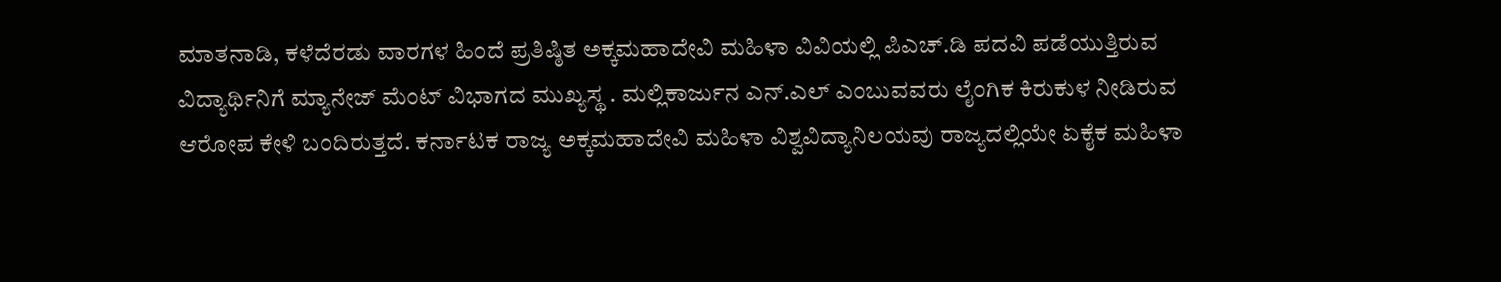ಮಾತನಾಡಿ, ಕಳೆದೆರಡು ವಾರಗಳ ಹಿಂದೆ ಪ್ರತಿಷ್ಠಿತ ಅಕ್ಕಮಹಾದೇವಿ ಮಹಿಳಾ ವಿವಿಯಲ್ಲಿ ಪಿಎಚ್.ಡಿ ಪದವಿ ಪಡೆಯುತ್ತಿರುವ ವಿದ್ಯಾರ್ಥಿನಿಗೆ ಮ್ಯಾನೇಜ್ ಮೆಂಟ್ ವಿಭಾಗದ ಮುಖ್ಯಸ್ಥ . ಮಲ್ಲಿಕಾರ್ಜುನ ಎನ್.ಎಲ್ ಎಂಬುವವರು ಲೈಂಗಿಕ ಕಿರುಕುಳ ನೀಡಿರುವ ಆರೋಪ ಕೇಳಿ ಬಂದಿರುತ್ತದೆ. ಕರ್ನಾಟಕ ರಾಜ್ಯ ಅಕ್ಕಮಹಾದೇವಿ ಮಹಿಳಾ ವಿಶ್ವವಿದ್ಯಾನಿಲಯವು ರಾಜ್ಯದಲ್ಲಿಯೇ ಏಕೈಕ ಮಹಿಳಾ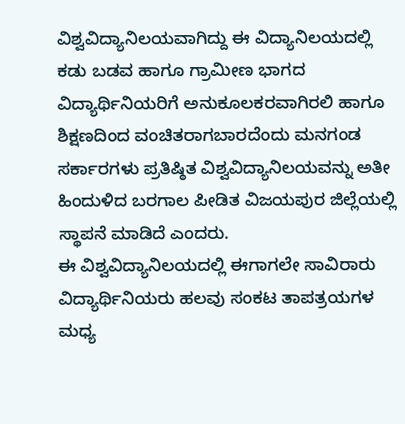ವಿಶ್ವವಿದ್ಯಾನಿಲಯವಾಗಿದ್ದು ಈ ವಿದ್ಯಾನಿಲಯದಲ್ಲಿ ಕಡು ಬಡವ ಹಾಗೂ ಗ್ರಾಮೀಣ ಭಾಗದ ವಿದ್ಯಾರ್ಥಿನಿಯರಿಗೆ ಅನುಕೂಲಕರವಾಗಿರಲಿ ಹಾಗೂ ಶಿಕ್ಷಣದಿಂದ ವಂಚಿತರಾಗಬಾರದೆಂದು ಮನಗಂಡ ಸರ್ಕಾರಗಳು ಪ್ರತಿಷ್ಠಿತ ವಿಶ್ವವಿದ್ಯಾನಿಲಯವನ್ನು ಅತೀ ಹಿಂದುಳಿದ ಬರಗಾಲ ಪೀಡಿತ ವಿಜಯಪುರ ಜಿಲ್ಲೆಯಲ್ಲಿ ಸ್ಥಾಪನೆ ಮಾಡಿದೆ ಎಂದರು.
ಈ ವಿಶ್ವವಿದ್ಯಾನಿಲಯದಲ್ಲಿ ಈಗಾಗಲೇ ಸಾವಿರಾರು ವಿದ್ಯಾರ್ಥಿನಿಯರು ಹಲವು ಸಂಕಟ ತಾಪತ್ರಯಗಳ ಮಧ್ಯ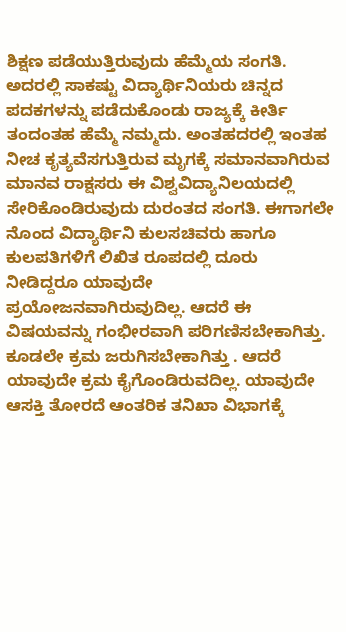ಶಿಕ್ಷಣ ಪಡೆಯುತ್ತಿರುವುದು ಹೆಮ್ಮೆಯ ಸಂಗತಿ. ಅದರಲ್ಲಿ ಸಾಕಷ್ಟು ವಿದ್ಯಾರ್ಥಿನಿಯರು ಚಿನ್ನದ ಪದಕಗಳನ್ನು ಪಡೆದುಕೊಂಡು ರಾಜ್ಯಕ್ಕೆ ಕೀರ್ತಿ ತಂದಂತಹ ಹೆಮ್ಮೆ ನಮ್ಮದು. ಅಂತಹದರಲ್ಲಿ ಇಂತಹ ನೀಚ ಕೃತ್ಯವೆಸಗುತ್ತಿರುವ ಮೃಗಕ್ಕೆ ಸಮಾನವಾಗಿರುವ ಮಾನವ ರಾಕ್ಷಸರು ಈ ವಿಶ್ವವಿದ್ಯಾನಿಲಯದಲ್ಲಿ ಸೇರಿಕೊಂಡಿರುವುದು ದುರಂತದ ಸಂಗತಿ. ಈಗಾಗಲೇ ನೊಂದ ವಿದ್ಯಾರ್ಥಿನಿ ಕುಲಸಚಿವರು ಹಾಗೂ ಕುಲಪತಿಗಳಿಗೆ ಲಿಖಿತ ರೂಪದಲ್ಲಿ ದೂರು ನೀಡಿದ್ದರೂ ಯಾವುದೇ ಪ್ರಯೋಜನವಾಗಿರುವುದಿಲ್ಲ. ಆದರೆ ಈ ವಿಷಯವನ್ನು ಗಂಭೀರವಾಗಿ ಪರಿಗಣಿಸಬೇಕಾಗಿತ್ತು. ಕೂಡಲೇ ಕ್ರಮ ಜರುಗಿಸಬೇಕಾಗಿತ್ತು . ಆದರೆ ಯಾವುದೇ ಕ್ರಮ ಕೈಗೊಂಡಿರುವದಿಲ್ಲ. ಯಾವುದೇ ಆಸಕ್ತಿ ತೋರದೆ ಆಂತರಿಕ ತನಿಖಾ ವಿಭಾಗಕ್ಕೆ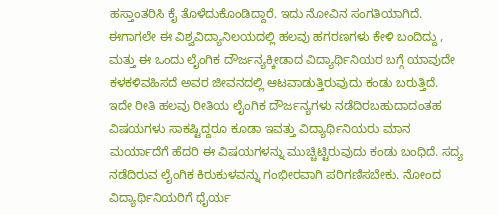ಹಸ್ತಾಂತರಿಸಿ ಕೈ ತೊಳೆದುಕೊಂಡಿದ್ದಾರೆ. ಇದು ನೋವಿನ ಸಂಗತಿಯಾಗಿದೆ. ಈಗಾಗಲೇ ಈ ವಿಶ್ವವಿದ್ಯಾನಿಲಯದಲ್ಲಿ ಹಲವು ಹಗರಣಗಳು ಕೇಳಿ ಬಂದಿದ್ದು , ಮತ್ತು ಈ ಒಂದು ಲೈಂಗಿಕ ದೌರ್ಜನ್ಯಕ್ಕೀಡಾದ ವಿದ್ಯಾರ್ಥಿನಿಯರ ಬಗ್ಗೆ ಯಾವುದೇ ಕಳಕಳಿವಹಿಸದೆ ಅವರ ಜೀವನದಲ್ಲಿ ಆಟವಾಡುತ್ತಿರುವುದು ಕಂಡು ಬರುತ್ತಿದೆ. ಇದೇ ರೀತಿ ಹಲವು ರೀತಿಯ ಲೈಂಗಿಕ ದೌರ್ಜನ್ಯಗಳು ನಡೆದಿರಬಹುದಾದಂತಹ ವಿಷಯಗಳು ಸಾಕಷ್ಟಿದ್ದರೂ ಕೂಡಾ ಇವತ್ತು ವಿದ್ಯಾರ್ಥಿನಿಯರು ಮಾನ ಮರ್ಯಾದೆಗೆ ಹೆದರಿ ಈ ವಿಷಯಗಳನ್ನು ಮುಚ್ಚಿಟ್ಟಿರುವುದು ಕಂಡು ಬಂಧಿದೆ. ಸದ್ಯ ನಡೆದಿರುವ ಲೈಂಗಿಕ ಕಿರುಕುಳವನ್ನು ಗಂಭೀರವಾಗಿ ಪರಿಗಣಿಸಬೇಕು. ನೋಂದ ವಿದ್ಯಾರ್ಥಿನಿಯರಿಗೆ ಧೈರ್ಯ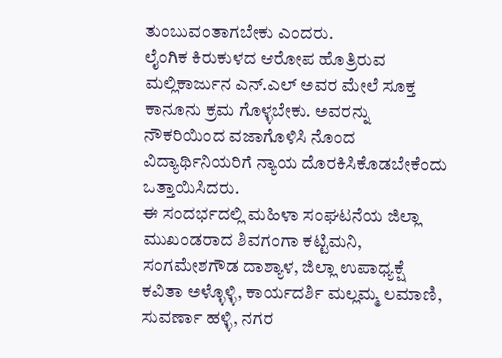ತುಂಬುವಂತಾಗಬೇಕು ಎಂದರು.
ಲೈಂಗಿಕ ಕಿರುಕುಳದ ಆರೋಪ ಹೊತ್ರಿರುವ ಮಲ್ಲಿಕಾರ್ಜುನ ಎನ್.ಎಲ್ ಅವರ ಮೇಲೆ ಸೂಕ್ತ ಕಾನೂನು ಕ್ರಮ ಗೊಳ್ಳಬೇಕು. ಅವರನ್ನು ನೌಕರಿಯಿಂದ ವಜಾಗೊಳಿಸಿ ನೊಂದ ವಿದ್ಯಾರ್ಥಿನಿಯರಿಗೆ ನ್ಯಾಯ ದೊರಕಿಸಿಕೊಡಬೇಕೆಂದು ಒತ್ತಾಯಿಸಿದರು.
ಈ ಸಂದರ್ಭದಲ್ಲಿ ಮಹಿಳಾ ಸಂಘಟನೆಯ ಜಿಲ್ಲಾ ಮುಖಂಡರಾದ ಶಿವಗಂಗಾ ಕಟ್ಟಿಮನಿ, ಸಂಗಮೇಶಗೌಡ ದಾಶ್ಯಾಳ, ಜಿಲ್ಲಾ ಉಪಾಧ್ಯಕ್ಷೆ ಕವಿತಾ ಅಳ್ಳೊಳ್ಳಿ, ಕಾರ್ಯದರ್ಶಿ ಮಲ್ಲಮ್ಮ ಲಮಾಣಿ, ಸುವರ್ಣಾ ಹಳ್ಳಿ, ನಗರ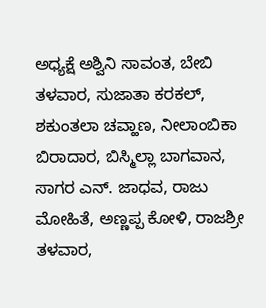ಅಧ್ಯಕ್ಷೆ ಅಶ್ವಿನಿ ಸಾವಂತ, ಬೇಬಿ ತಳವಾರ, ಸುಜಾತಾ ಕರಕಲ್, ಶಕುಂತಲಾ ಚವ್ಹಾಣ, ನೀಲಾಂಬಿಕಾ ಬಿರಾದಾರ, ಬಿಸ್ಮಿಲ್ಲಾ ಬಾಗವಾನ, ಸಾಗರ ಎನ್. ಜಾಧವ, ರಾಜು ಮೋಹಿತೆ, ಅಣ್ಣಪ್ಪ ಕೋಳಿ, ರಾಜಶ್ರೀ ತಳವಾರ,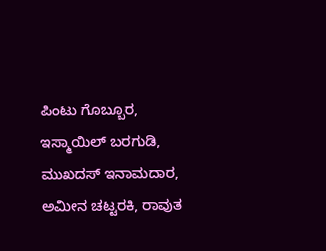ಪಿಂಟು ಗೊಬ್ಬೂರ, ಇಸ್ಮಾಯಿಲ್ ಬರಗುಡಿ, ಮುಖದಸ್ ಇನಾಮದಾರ, ಅಮೀನ ಚಟ್ಟರಕಿ, ರಾವುತ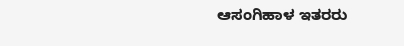ಆಸಂಗಿಹಾಳ ಇತರರು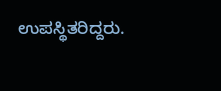ಉಪಸ್ಥಿತರಿದ್ದರು.